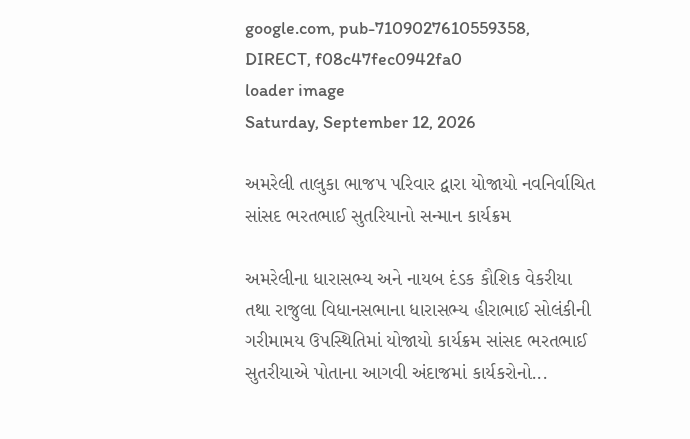google.com, pub-7109027610559358, DIRECT, f08c47fec0942fa0
loader image
Saturday, September 12, 2026

અમરેલી તાલુકા ભાજપ પરિવાર દ્વારા યોજાયો નવનિર્વાચિત સાંસદ ભરતભાઈ સુતરિયાનો સન્માન કાર્યક્રમ

અમરેલીના ધારાસભ્ય અને નાયબ દંડક કૌશિક વેકરીયા તથા રાજુલા વિધાનસભાના ધારાસભ્ય હીરાભાઈ સોલંકીની ગરીમામય ઉપસ્થિતિમાં યોજાયો કાર્યક્રમ સાંસદ ભરતભાઈ સુતરીયાએ પોતાના આગવી અંદાજમાં કાર્યકરોનો...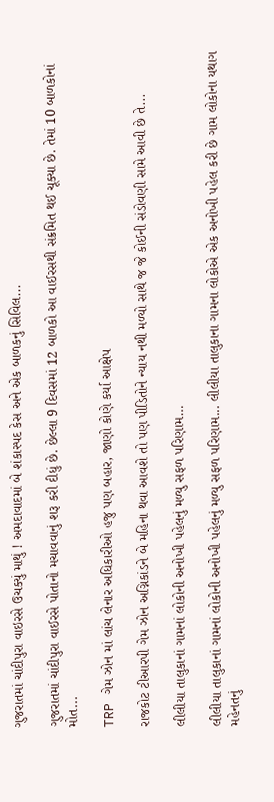ગુજરાતમાં ચાંદીપુરા વાઇરસે ઉચક્યું માથું ! અમદાવાદમાં બે શંકાસ્પદ કેસ અને એક બાળકનું સિવિલ...

ગુજરાતમાં ચાંદીપુરા વાઈરસે પોતાનો મચાવવાનું શરૂ કરી દીધું છે. છેલ્લા 9 દિવસમાં 12 બાળકો આ વાઈરસથી સંક્રમિત થઈ ચૂક્યા છે. તેમાં 10 બાળકોનાં મોત...

TRP ગેમ ઝોન માં લાંચ લેનાર અધિકારીઓ હજુ પણ બહાર, જાણો કોણે કર્યા આક્ષેપ

રાજકોટ ટીઆરપી ગેમ ઝોન અગ્નિકાંડને બે મહિના થવા આવશે તો પણ પીડિતોને ન્યાય નથી મળ્યો સાથે જ જે કોઈની સંડોવણી સામે આવી છે તે...

લીલીયા તાલુકાનાં ગામનાં લોકોની અનોખી પહેલનું મળ્યુ સફળ પરિણામ…

લીલીયા તાલુકાનાં ગામનાં લોકોની અનોખી પહેલનું મળ્યુ સફળ પરિણામ... લીલીયા તાલુકાના ગામના લોકોએ એક અનોખી પહેલ કરી છે ગામ લોકોના યથાગ મહેનતનું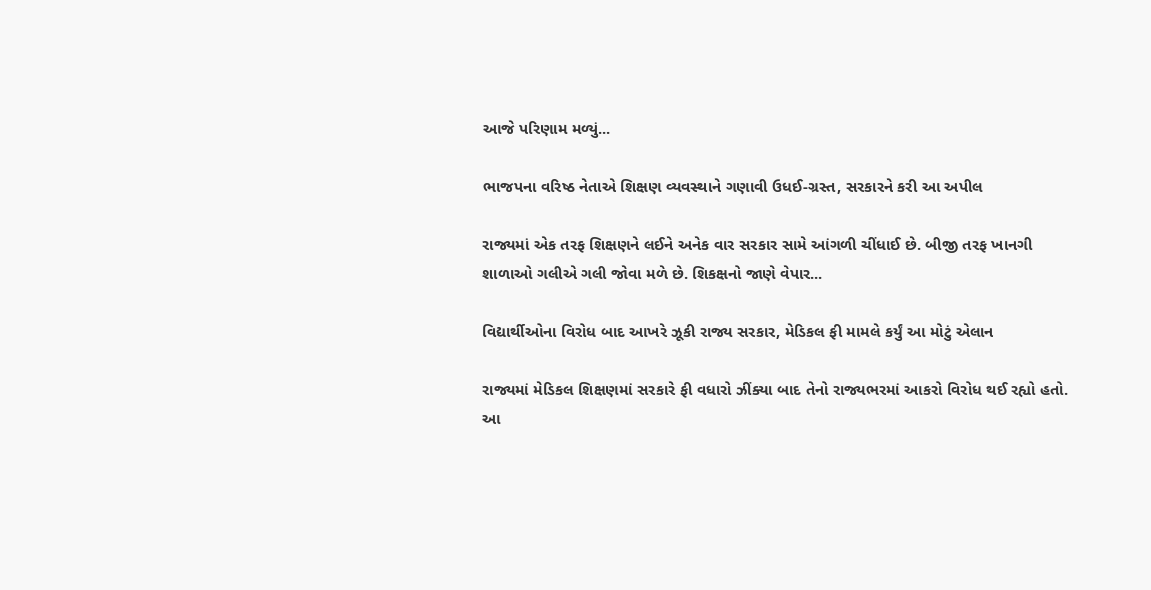આજે પરિણામ મળ્યું...

ભાજપના વરિષ્ઠ નેતાએ શિક્ષણ વ્યવસ્થાને ગણાવી ઉધઈ-ગ્રસ્ત, સરકારને કરી આ અપીલ

રાજ્યમાં એક તરફ શિક્ષણને લઈને અનેક વાર સરકાર સામે આંગળી ચીંધાઈ છે. બીજી તરફ ખાનગી શાળાઓ ગલીએ ગલી જોવા મળે છે. શિકક્ષનો જાણે વેપાર...

વિદ્યાર્થીઓના વિરોધ બાદ આખરે ઝૂકી રાજ્ય સરકાર, મેડિકલ ફી મામલે કર્યું આ મોટું એલાન

રાજ્યમાં મેડિકલ શિક્ષણમાં સરકારે ફી વધારો ઝીંક્યા બાદ તેનો રાજ્યભરમાં આકરો વિરોધ થઈ રહ્યો હતો. આ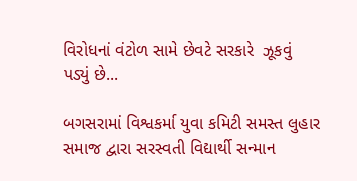વિરોધનાં વંટોળ સામે છેવટે સરકારે  ઝૂકવું પડ્યું છે...

બગસરામાં વિશ્વકર્મા યુવા કમિટી સમસ્ત લુહાર સમાજ દ્વારા સરસ્વતી વિદ્યાર્થી સન્માન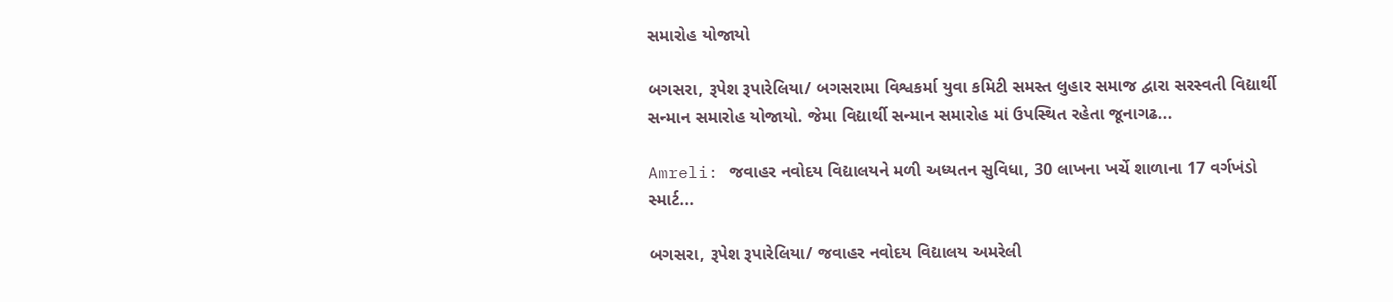સમારોહ યોજાયો

બગસરા, રૂપેશ રૂપારેલિયા/ બગસરામા વિશ્વકર્મા યુવા કમિટી સમસ્ત લુહાર સમાજ દ્વારા સરસ્વતી વિદ્યાર્થી સન્માન સમારોહ યોજાયો. જેમા વિદ્યાર્થી સન્માન સમારોહ માં ઉપસ્થિત રહેતા જૂનાગઢ...

Amreli: જવાહર નવોદય વિદ્યાલયને મળી અધ્યતન સુવિધા, 30 લાખના ખર્ચે શાળાના 17 વર્ગખંડો સ્માર્ટ...

બગસરા, રૂપેશ રૂપારેલિયા/ જવાહર નવોદય વિદ્યાલય અમરેલી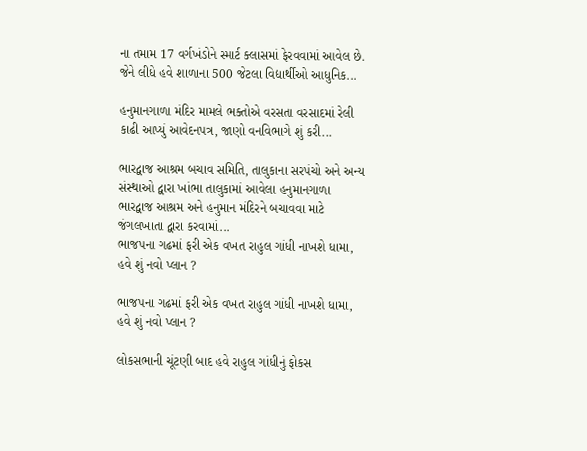ના તમામ 17 વર્ગખંડોને સ્માર્ટ ક્લાસમાં ફેરવવામાં આવેલ છે. જેને લીધે હવે શાળાના 500 જેટલા વિદ્યાર્થીઓ આધુનિક...

હનુમાનગાળા મંદિર મામલે ભક્તોએ વરસતા વરસાદમાં રેલી કાઢી આપ્યું આવેદનપત્ર, જાણો વનવિભાગે શું કરી...

ભારદ્વાજ આશ્રમ બચાવ સમિતિ, તાલુકાના સરપંચો અને અન્ય સંસ્થાઓ દ્વારા ખાંભા તાલુકામાં આવેલા હનુમાનગાળા ભારદ્વાજ આશ્રમ અને હનુમાન મંદિરને બચાવવા માટે જંગલખાતા દ્વારા કરવામાં...
ભાજપના ગઢમાં ફરી એક વખત રાહુલ ગાંધી નાખશે ધામા, હવે શું નવો પ્લાન ?

ભાજપના ગઢમાં ફરી એક વખત રાહુલ ગાંધી નાખશે ધામા, હવે શું નવો પ્લાન ?

લોકસભાની ચૂંટણી બાદ હવે રાહુલ ગાંધીનું ફોકસ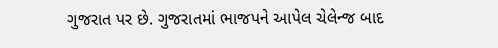ગુજરાત પર છે. ગુજરાતમાં ભાજપને આપેલ ચેલેન્જ બાદ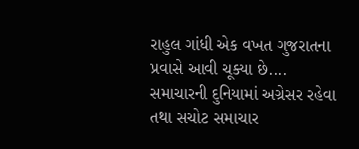રાહુલ ગાંધી એક વખત ગુજરાતના પ્રવાસે આવી ચૂક્યા છે....
સમાચારની દુનિયામાં અગ્રેસર રહેવા તથા સચોટ સમાચાર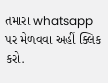તમારા whatsapp પર મેળવવા અહીં ક્લિક કરો.